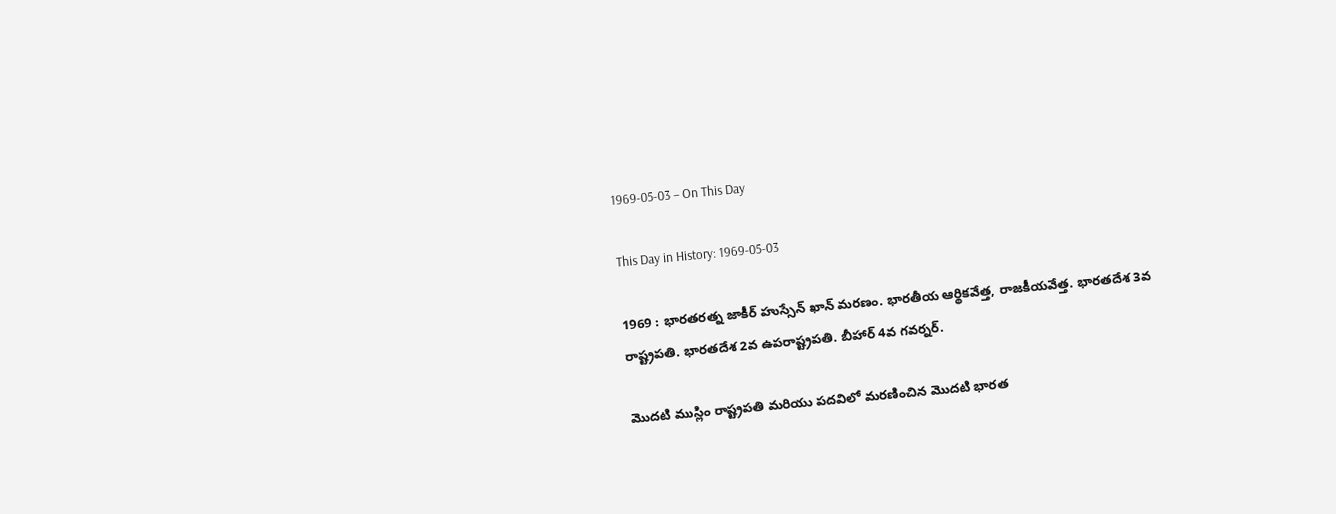1969-05-03 – On This Day

This Day in History: 1969-05-03

1969 : భారతరత్న జాకీర్ హుస్సేన్ ఖాన్ మరణం. భారతీయ ఆర్థికవేత్త, రాజకీయవేత్త. భారతదేశ 3వ రాష్ట్రపతి. భారతదేశ 2వ ఉపరాష్ట్రపతి. బీహార్ 4వ గవర్నర్‌.

మొదటి ముస్లిం రాష్ట్రపతి మరియు పదవిలో మరణించిన మొదటి భారత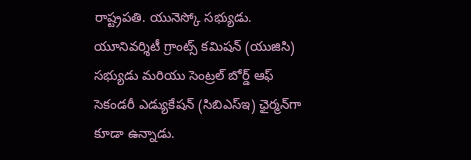రాష్ట్రపతి. యునెస్కో సభ్యుడు. యూనివర్శిటీ గ్రాంట్స్ కమిషన్ (యుజిసి) సభ్యుడు మరియు సెంట్రల్ బోర్డ్ ఆఫ్ సెకండరీ ఎడ్యుకేషన్ (సిబిఎస్ఇ) ఛైర్మన్‌గా కూడా ఉన్నాడు.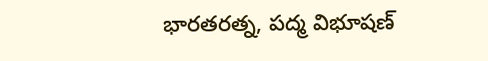భారతరత్న, పద్మ విభూషణ్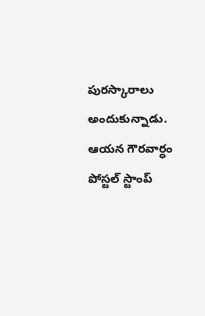పురస్కారాలు అందుకున్నాడు. ఆయన గౌరవార్ధం పోస్టల్ స్టాంప్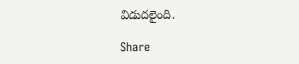విడుదలైంది.

Share